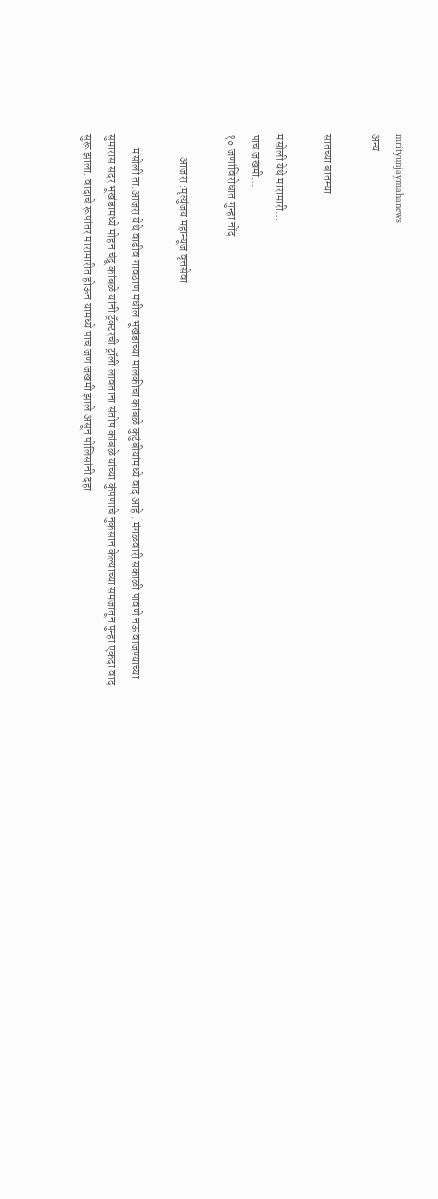mrityunjaymahanews
अन्य

सातच्या बातम्या

मसोली येथे मारामारी…
पाच जखमी…
१० जणांविरोधात गुन्हा नोंद

          आजरा :मृत्युंजय महान्यूज वृत्तसेवा

      मसोली ता.आजरा येथे वाढीव गावठाण मधील भूखंडाच्या मालकीचा कांबळे कुटुंबीयांमध्ये वाद आहे . मंगळवारी सकाळी पावणे नऊ वाजण्याच्या सुमारास सदर भूखंडामध्ये मोहन चंद्रू कांबळे यांनी ट्रॅक्टरची ट्रॉली लावताना संतोष कांबळे यांच्या कुंपणाचे नुकसान केल्याच्या समजातून पुन्हा एकदा वाद सुरू झाला. वादाचे रूपांतर मारामारीत होऊन यामध्ये पाच जण जखमी झाले असून पोलिसांनी दहा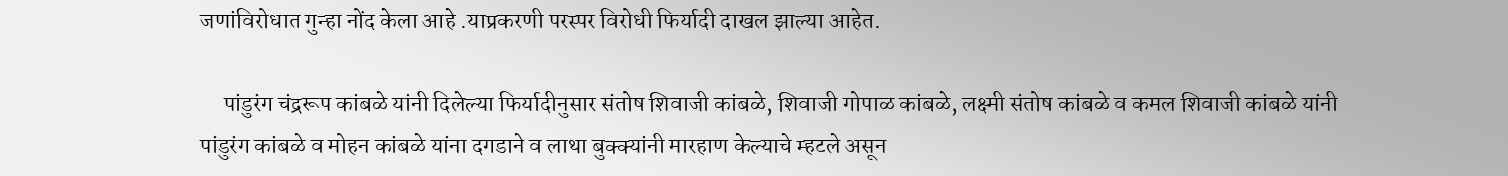जणांविरोधात गुन्हा नोंद केला आहे .याप्रकरणी परस्पर विरोधी फिर्यादी दाखल झाल्या आहेत.

     पांडुरंग चंद्ररूप कांबळे यांनी दिलेल्या फिर्यादीनुसार संतोष शिवाजी कांबळे, शिवाजी गोपाळ कांबळे, लक्ष्मी संतोष कांबळे व कमल शिवाजी कांबळे यांनी पांडुरंग कांबळे व मोहन कांबळे यांना दगडाने व लाथा बुक्क्यांनी मारहाण केल्याचे म्हटले असून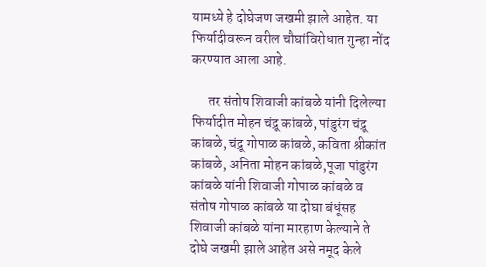यामध्ये हे दोघेजण जखमी झाले आहेत. या फिर्यादीवरून वरील चौघांविरोधात गुन्हा नोंद करण्यात आला आहे.

      तर संतोष शिवाजी कांबळे यांनी दिलेल्या फिर्यादीत मोहन चंद्रू कांबळे, पांडुरंग चंद्रू कांबळे, चंद्रू गोपाळ कांबळे, कविता श्रीकांत कांबळे, अनिता मोहन कांबळे,पूजा पांडुरंग कांबळे यांनी शिवाजी गोपाळ कांबळे व संतोष गोपाळ कांबळे या दोघा बंधूंसह शिवाजी कांबळे यांना मारहाण केल्याने ते दोघे जखमी झाले आहेत असे नमूद केले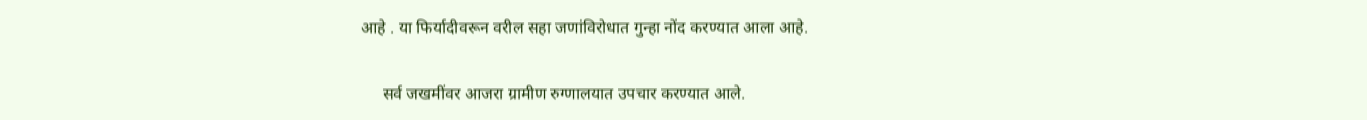आहे . या फिर्यादीवरून वरील सहा जणांविरोधात गुन्हा नोंद करण्यात आला आहे.

     सर्व जखमींवर आजरा ग्रामीण रुग्णालयात उपचार करण्यात आले.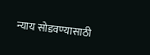न्याय सोडवण्यासाठी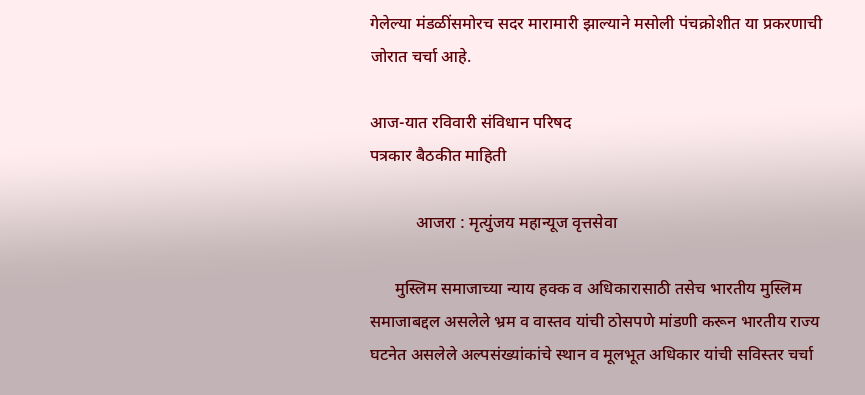गेलेल्या मंडळींसमोरच सदर मारामारी झाल्याने मसोली पंचक्रोशीत या प्रकरणाची जोरात चर्चा आहे.

आज-यात रविवारी संविधान परिषद
पत्रकार बैठकीत माहिती

           आजरा : मृत्युंजय महान्यूज वृत्तसेवा

      मुस्लिम समाजाच्या न्याय हक्क व अधिकारासाठी तसेच भारतीय मुस्लिम समाजाबद्दल असलेले भ्रम व वास्तव यांची ठोसपणे मांडणी करून भारतीय राज्य घटनेत असलेले अल्पसंख्यांकांचे स्थान व मूलभूत अधिकार यांची सविस्तर चर्चा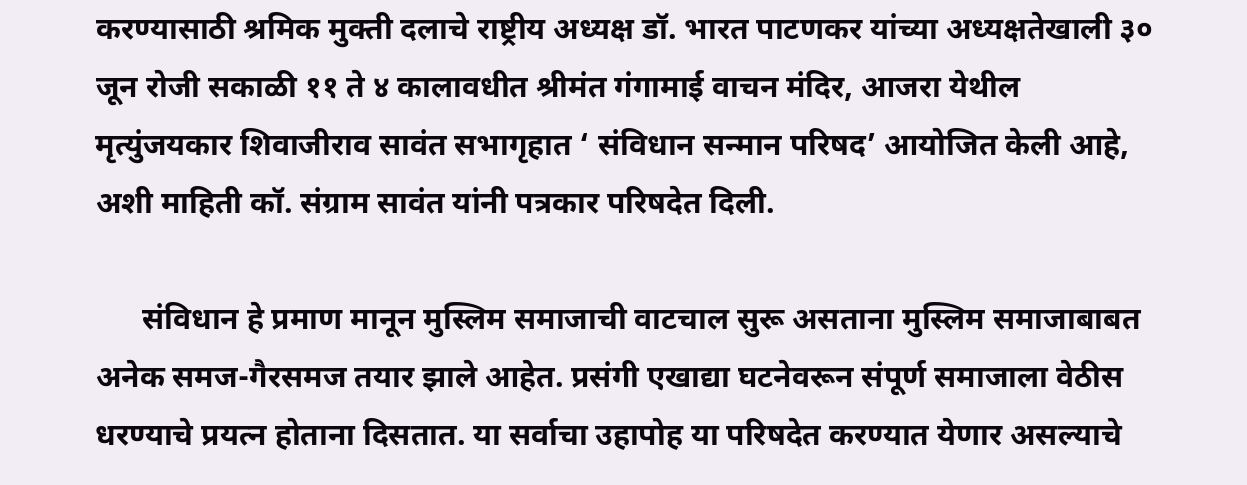करण्यासाठी श्रमिक मुक्ती दलाचे राष्ट्रीय अध्यक्ष डॉ. भारत पाटणकर यांच्या अध्यक्षतेखाली ३० जून रोजी सकाळी ११ ते ४ कालावधीत श्रीमंत गंगामाई वाचन मंदिर, आजरा येथील मृत्युंजयकार शिवाजीराव सावंत सभागृहात ‘ संविधान सन्मान परिषद’ आयोजित केली आहे, अशी माहिती कॉ. संग्राम सावंत यांनी पत्रकार परिषदेत दिली.

      संविधान हे प्रमाण मानून मुस्लिम समाजाची वाटचाल सुरू असताना मुस्लिम समाजाबाबत अनेक समज-गैरसमज तयार झाले आहेत. प्रसंगी एखाद्या घटनेवरून संपूर्ण समाजाला वेठीस धरण्याचे प्रयत्न होताना दिसतात. या सर्वाचा उहापोह या परिषदेत करण्यात येणार असल्याचे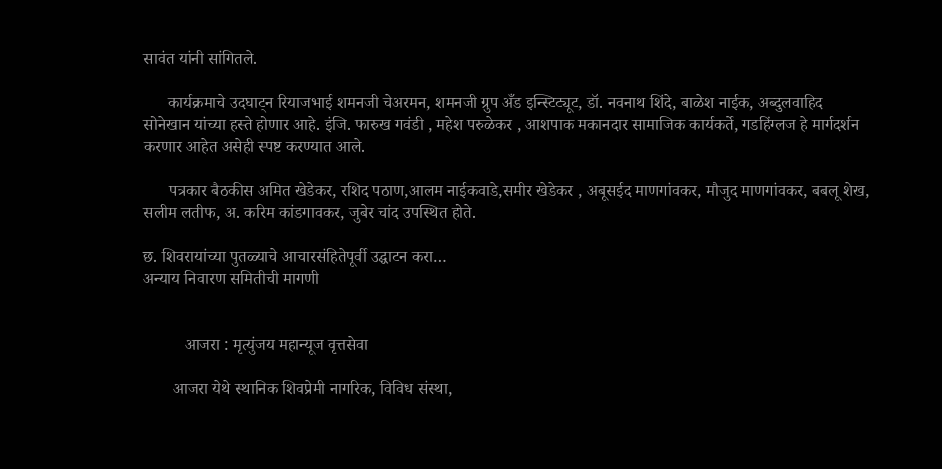सावंत यांनी सांगितले.

      कार्यक्रमाचे उदघाट्न रियाजभाई शमनजी चेअरमन, शमनजी ग्रुप अँड इन्स्टिट्यूट, डॉ. नवनाथ शिंदे, बाळेश नाईक, अब्दुलवाहिद सोनेखान यांच्या हस्ते होणार आहे. इंजि. फारुख गवंडी , महेश परुळेकर , आशपाक मकानदार सामाजिक कार्यकर्ते, गडहिंग्लज हे मार्गदर्शन करणार आहेत असेही स्पष्ट करण्यात आले.

      पत्रकार बैठकीस अमित खेडेकर, रशिद पठाण,आलम नाईकवाडे,समीर खेडेकर , अबूसईद माणगांवकर, मौजुद माणगांवकर, बबलू शेख, सलीम लतीफ, अ. करिम कांडगावकर, जुबेर चांद उपस्थित होते.

छ. शिवरायांच्या पुतळ्याचे आचारसंहितेपूर्वी उद्घाटन करा…
अन्याय निवारण समितीची मागणी


          आजरा : मृत्युंजय महान्यूज वृत्तसेवा

       आजरा येथे स्थानिक शिवप्रेमी नागरिक, विविध संस्था,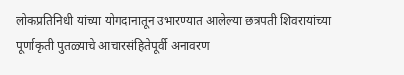लोकप्रतिनिधी यांच्या योगदानातून उभारण्यात आलेल्या छत्रपती शिवरायांच्या पूर्णाकृती पुतळ्याचे आचारसंहितेपूर्वी अनावरण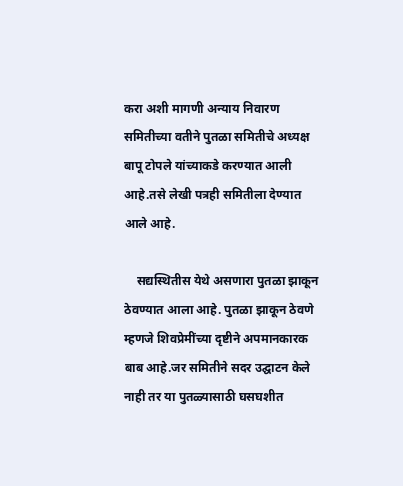करा अशी मागणी अन्याय निवारण समितीच्या वतीने पुतळा समितीचे अध्यक्ष बापू टोपले यांच्याकडे करण्यात आली आहे.तसे लेखी पत्रही समितीला देण्यात आले आहे.

    सद्यस्थितीस येथे असणारा पुतळा झाकून ठेवण्यात आला आहे. पुतळा झाकून ठेवणे म्हणजे शिवप्रेमींच्या दृष्टीने अपमानकारक बाब आहे.जर समितीने सदर उद्घाटन केले नाही तर या पुतळ्यासाठी घसघशीत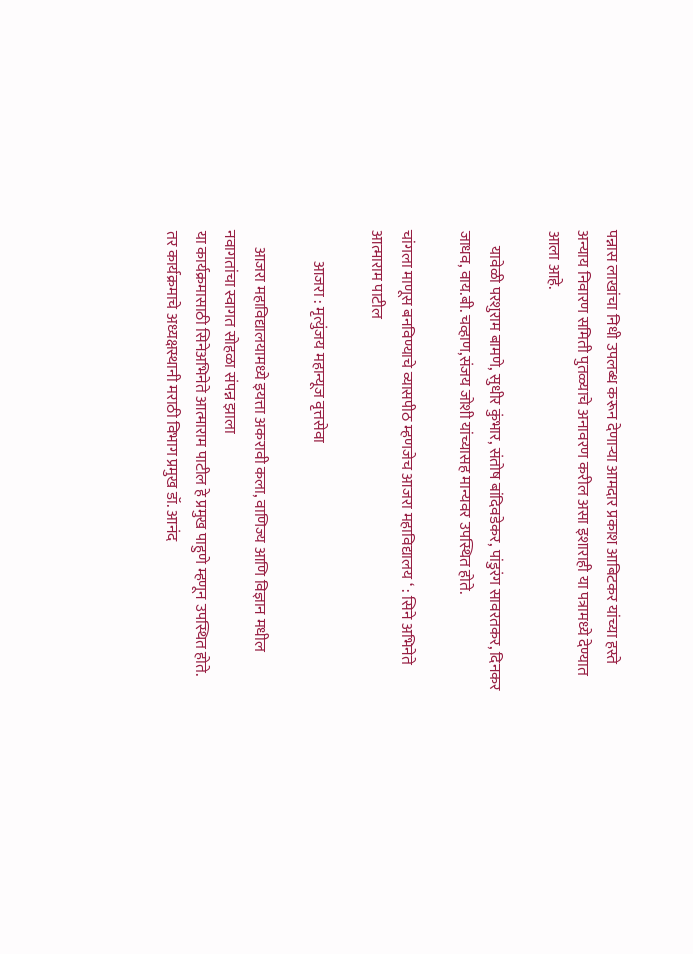पन्नास लाखांचा निधी उपलब्ध करून देणाऱ्या आमदार प्रकाश आबिटकर यांच्या हस्ते अन्याय निवारण समिती पुतळ्याचे अनावरण करील असा इशाराही या पत्रामध्ये देण्यात आला आहे.

     यावेळी परशुराम बामणे, सुधीर कुंभार, संतोष बांदिवडेकर, पांडुरंग सावरतकर, दिनकर जाधव, वाय.बी. चव्हाण,संजय जोशी यांच्यासह मान्यवर उपस्थित होते.

चांगला माणूस बनविण्याचे व्यासपीठ म्हणजेच आजरा महाविद्यालय ‘ : सिने अभिनेते आत्माराम पाटील

          आजरा : मृत्युंजय महान्यूज वृत्तसेवा

     आजरा महाविद्यालयामध्ये इयत्ता अकरावी कला, वाणिज्य आणि विज्ञान मधील नवागतांचा स्वागत सोहळा संपन्न झाला
या कार्यक्रमासाठी सिनेअभिनेते आत्माराम पाटील हे प्रमुख पाहुणे म्हणून उपस्थित होते. तर कार्यक्रमाचे अध्यक्षस्थानी मराठी विभाग प्रमुख डॉ. आनंद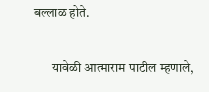बल्लाळ होते.

       यावेळी आत्माराम पाटील म्हणाले,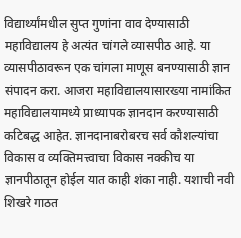विद्यार्थ्यांमधील सुप्त गुणांना वाव देण्यासाठी महाविद्यालय हे अत्यंत चांगले व्यासपीठ आहे. या व्यासपीठावरून एक चांगला माणूस बनण्यासाठी ज्ञान संपादन करा. आजरा महाविद्यालयासारख्या नामांकित महाविद्यालयामध्ये प्राध्यापक ज्ञानदान करण्यासाठी कटिबद्ध आहेत. ज्ञानदानाबरोबरच सर्व कौशल्यांचा विकास व व्यक्तिमत्त्वाचा विकास नक्कीच या ज्ञानपीठातून होईल यात काही शंका नाही. यशाची नवी शिखरे गाठत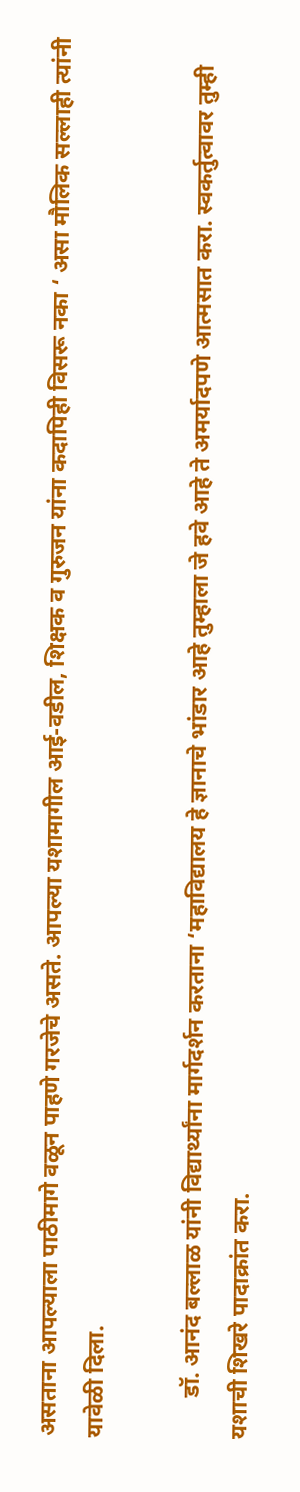असताना आपल्याला पाठीमागे वळून पाहणे गरजेचे असते. आपल्या यशामागील आई-वडील, शिक्षक व गुरुजन यांना कदापिही विसरू नका ‘ असा मौलिक सल्लाही त्यांनी यावेळी दिला.

       डॉ. आनंद बल्लाळ यांनी विद्यार्थ्यांना मार्गदर्शन करताना ‘महाविद्यालय हे ज्ञानाचे भांडार आहे तुम्हाला जे हवे आहे ते अमर्यादपणे आत्मसात करा. स्वकर्तुत्वावर तुम्ही यशाची शिखरे पादाक्रांत करा.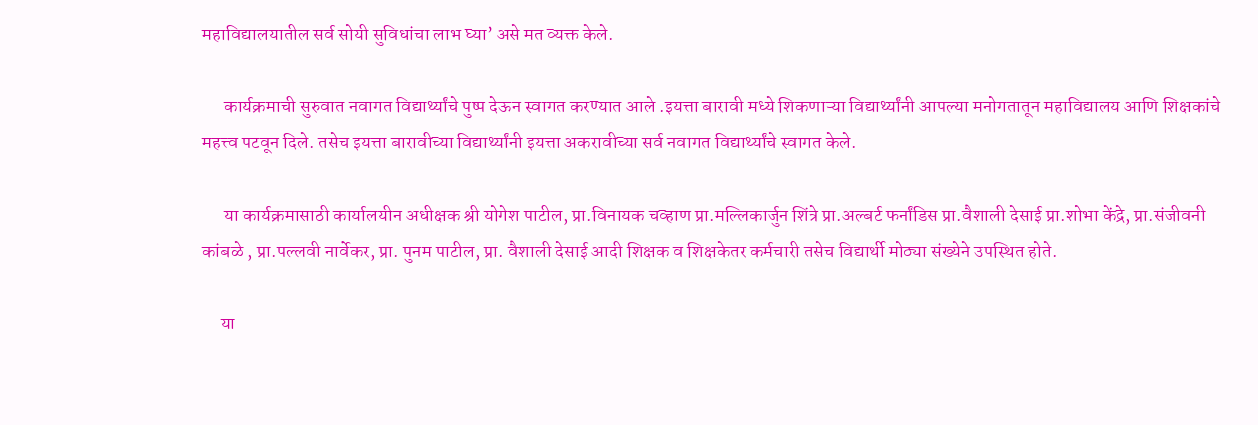महाविद्यालयातील सर्व सोयी सुविधांचा लाभ घ्या’ असे मत व्यक्त केले.

      कार्यक्रमाची सुरुवात नवागत विद्यार्थ्यांचे पुष्प देऊन स्वागत करण्यात आले .इयत्ता बारावी मध्ये शिकणाऱ्या विद्यार्थ्यांनी आपल्या मनोगतातून महाविद्यालय आणि शिक्षकांचे महत्त्व पटवून दिले. तसेच इयत्ता बारावीच्या विद्यार्थ्यांनी इयत्ता अकरावीच्या सर्व नवागत विद्यार्थ्यांचे स्वागत केले.

      या कार्यक्रमासाठी कार्यालयीन अधीक्षक श्री योगेश पाटील, प्रा.विनायक चव्हाण प्रा.मल्लिकार्जुन शिंत्रे प्रा.अल्बर्ट फर्नांडिस प्रा.वैशाली देसाई प्रा.शोभा केंद्रे, प्रा.संजीवनी कांबळे , प्रा.पल्लवी नार्वेकर, प्रा. पुनम पाटील, प्रा. वैशाली देसाई आदी शिक्षक व शिक्षकेतर कर्मचारी तसेच विद्यार्थी मोठ्या संख्येने उपस्थित होते.

     या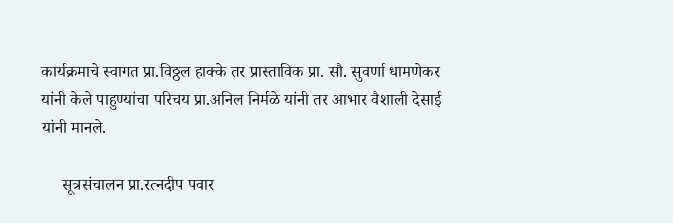कार्यक्रमाचे स्वागत प्रा.विठ्ठल हाक्के तर प्रास्ताविक प्रा. सौ. सुवर्णा धामणेकर यांनी केले पाहुण्यांचा परिचय प्रा.अनिल निर्मळे यांनी तर आभार वैशाली देसाई यांनी मानले.

     सूत्रसंचालन प्रा.रत्नदीप पवार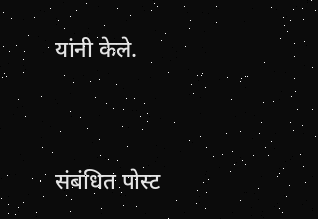यांनी केले.




संबंधित पोस्ट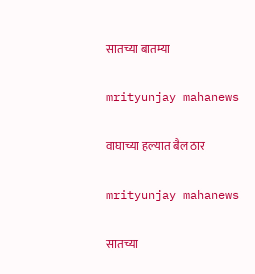सातच्या बातम्या

mrityunjay mahanews

वाघाच्या हल्यात बैल ठार

mrityunjay mahanews

सातच्या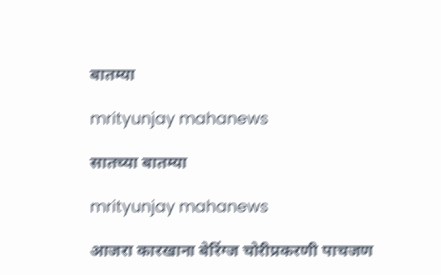बातम्या

mrityunjay mahanews

सातच्या बातम्या

mrityunjay mahanews

आजरा कारखाना बेरिंग्ज चोरीप्रकरणी पाचजण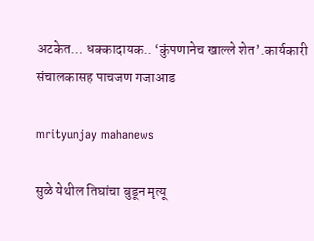अटकेत… धक्कादायक.. ‘कुंपणानेच खाल्ले शेत’.कार्यकारी संचालकासह पाचजण गजाआड

mrityunjay mahanews

सुळे येथील तिघांचा बुडून मृत्यू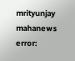mrityunjay mahanews
error: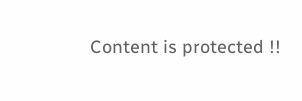Content is protected !!